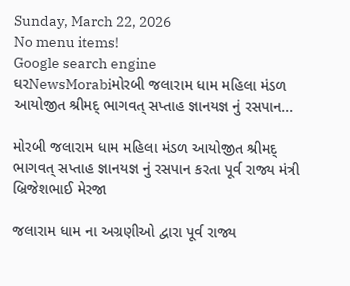Sunday, March 22, 2026
No menu items!
Google search engine
ઘરNewsMorabiમોરબી જલારામ ધામ મહિલા મંડળ આયોજીત શ્રીમદ્ ભાગવત્ સપ્તાહ જ્ઞાનયજ્ઞ નું રસપાન...

મોરબી જલારામ ધામ મહિલા મંડળ આયોજીત શ્રીમદ્ ભાગવત્ સપ્તાહ જ્ઞાનયજ્ઞ નું રસપાન કરતા પૂર્વ રાજ્ય મંત્રી  બ્રિજેશભાઈ મેરજા

જલારામ ધામ ના અગ્રણીઓ દ્વારા પૂર્વ રાજ્ય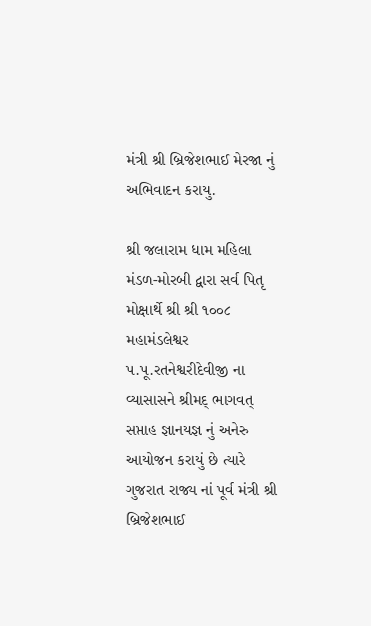મંત્રી શ્રી બ્રિજેશભાઈ મેરજા નું અભિવાદન કરાયુ.

શ્રી જલારામ ધામ મહિલા મંડળ-મોરબી દ્વારા સર્વ પિતૃ મોક્ષાર્થે શ્રી શ્રી ૧૦૦૮ મહામંડલેશ્વર પ.પૂ.રતનેશ્વરીદેવીજી ના વ્યાસાસને શ્રીમદ્ ભાગવત્ સપ્તાહ જ્ઞાનયજ્ઞ નું અનેરુ આયોજન કરાયું છે ત્યારે ગુજરાત રાજ્ય નાં પૂર્વ મંત્રી શ્રી બ્રિજેશભાઈ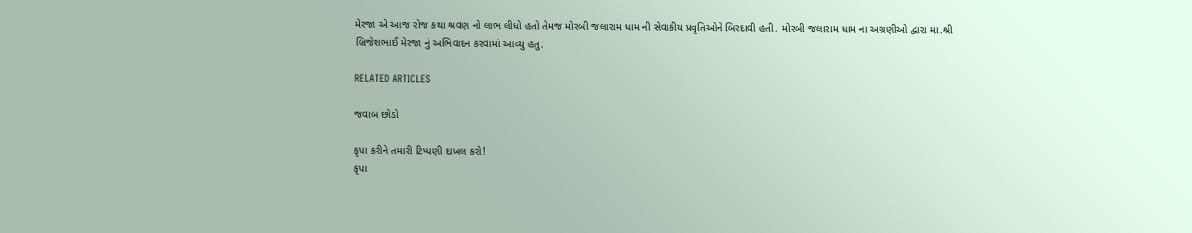મેરજા એ આજ રોજ કથા શ્રવણ નો લાભ લીધો હતો તેમજ મોરબી જલારામ ધામ ની સેવાકીય પ્રવૃતિઓને બિરદાવી હતી. મોરબી જલારામ ધામ ના અગ્રણીઓ દ્વારા મા.શ્રી બ્રિજેશભાઈ મેરજા નું અભિવાદન કરવામાં આવ્યુ હતુ.

RELATED ARTICLES

જવાબ છોડો

કૃપા કરીને તમારી ટિપ્પણી દાખલ કરો!
કૃપા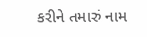કરીને તમારું નામ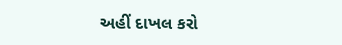અહીં દાખલ કરો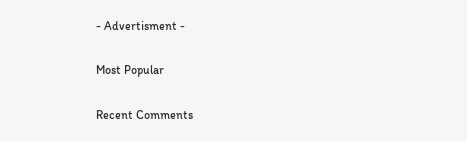- Advertisment -

Most Popular

Recent Comments